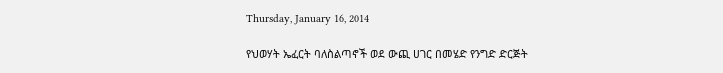Thursday, January 16, 2014

የህወሃት ኤፈርት ባለስልጣኖች ወደ ውጪ ሀገር በመሄድ የንግድ ድርጅት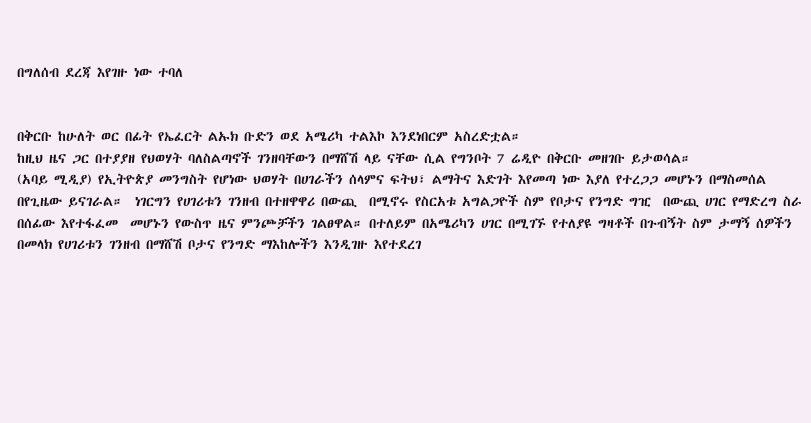በግለሰብ ደረጃ እየገዙ ነው ተባለ


በቅርቡ ከሁለት ወር በፊት የኤፈርት ልኡክ ቡድን ወደ አሜሪካ ተልእኮ እንደነበርም አስረድቷል።
ከዚህ ዜና ጋር በተያያዘ የህወሃት ባለስልጣኖች ገንዘባቸውን በማሸሽ ላይ ናቸው ሲል የግንቦት 7 ሬዲዮ በቅርቡ መዘገቡ ይታወሳል።
(አባይ ሚዲያ) የኢትዮጵያ መንግስት የሆነው ህወሃት በሀገራችን ሰላምና ፍትህ፣ ልማትና እድገት እየመጣ ነው እያለ የተረጋጋ መሆኑን በማስመሰል በየጊዜው ይናገራል።  ነገርግን የሀገሪቱን ገንዘብ በተዘዋዋሪ በውጪ  በሚኖሩ የስርአቱ አግልጋዮች ስም የቦታና የንግድ ግዢ  በውጪ ሀገር የማድረግ ስራ በሰፊው እየተፋፈመ  መሆኑን የውስጥ ዜና ምንጮቻችን ገልፀዋል። በተለይም በአሜሪካን ሀገር በሚገኙ የተለያዩ ግዛቶች በጉብኝት ስም ታማኝ ሰዎችን በመላክ የሀገሪቱን ገንዘብ በማሸሽ ቦታና የንግድ ማእከሎችን እንዲገዙ እየተደረገ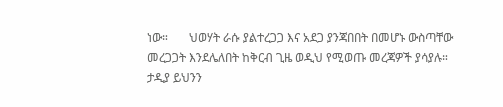ነው።       ህወሃት ራሱ ያልተረጋጋ እና አደጋ ያንጃበበት በመሆኑ ውስጣቸው መረጋጋት እንደሌለበት ከቅርብ ጊዜ ወዲህ የሚወጡ መረጃዎች ያሳያሉ። ታዲያ ይህንን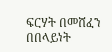ፍርሃት በመሸፈን በበላይነት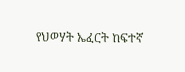የህወሃት ኤፈርት ከፍተኛ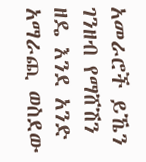አመራሮች ይኼን ገንዘብ የማሸሽን ዘዴ እንደ አንድ አማራጪ ወስደው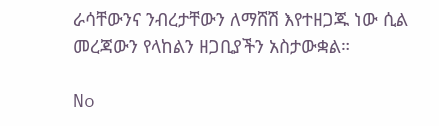ራሳቸውንና ንብረታቸውን ለማሸሽ እየተዘጋጁ ነው ሲል መረጃውን የላከልን ዘጋቢያችን አስታውቋል።

No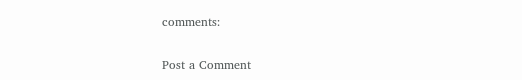comments:

Post a Comment